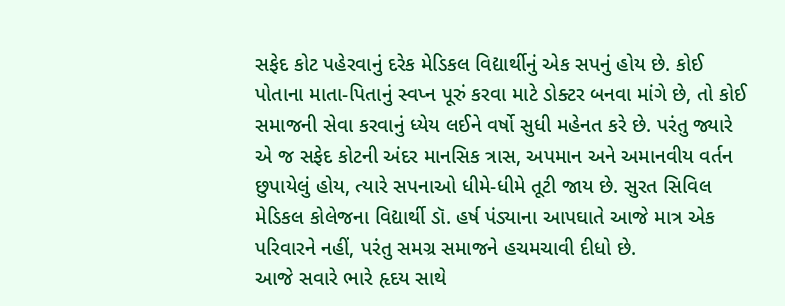સફેદ કોટ પહેરવાનું દરેક મેડિકલ વિદ્યાર્થીનું એક સપનું હોય છે. કોઈ પોતાના માતા-પિતાનું સ્વપ્ન પૂરું કરવા માટે ડોક્ટર બનવા માંગે છે, તો કોઈ સમાજની સેવા કરવાનું ધ્યેય લઈને વર્ષો સુધી મહેનત કરે છે. પરંતુ જ્યારે એ જ સફેદ કોટની અંદર માનસિક ત્રાસ, અપમાન અને અમાનવીય વર્તન છુપાયેલું હોય, ત્યારે સપનાઓ ધીમે-ધીમે તૂટી જાય છે. સુરત સિવિલ મેડિકલ કોલેજના વિદ્યાર્થી ડૉ. હર્ષ પંડ્યાના આપઘાતે આજે માત્ર એક પરિવારને નહીં, પરંતુ સમગ્ર સમાજને હચમચાવી દીધો છે.
આજે સવારે ભારે હૃદય સાથે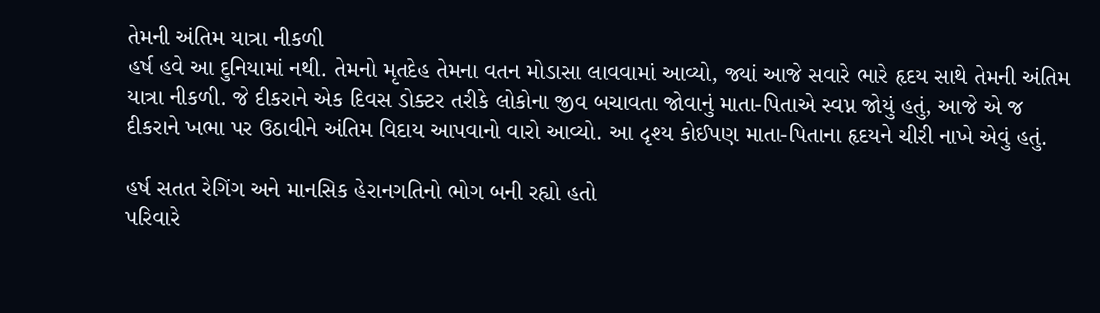તેમની અંતિમ યાત્રા નીકળી
હર્ષ હવે આ દુનિયામાં નથી. તેમનો મૃતદેહ તેમના વતન મોડાસા લાવવામાં આવ્યો, જ્યાં આજે સવારે ભારે હૃદય સાથે તેમની અંતિમ યાત્રા નીકળી. જે દીકરાને એક દિવસ ડોક્ટર તરીકે લોકોના જીવ બચાવતા જોવાનું માતા-પિતાએ સ્વપ્ન જોયું હતું, આજે એ જ દીકરાને ખભા પર ઉઠાવીને અંતિમ વિદાય આપવાનો વારો આવ્યો. આ દૃશ્ય કોઈપણ માતા-પિતાના હૃદયને ચીરી નાખે એવું હતું.

હર્ષ સતત રેગિંગ અને માનસિક હેરાનગતિનો ભોગ બની રહ્યો હતો
પરિવારે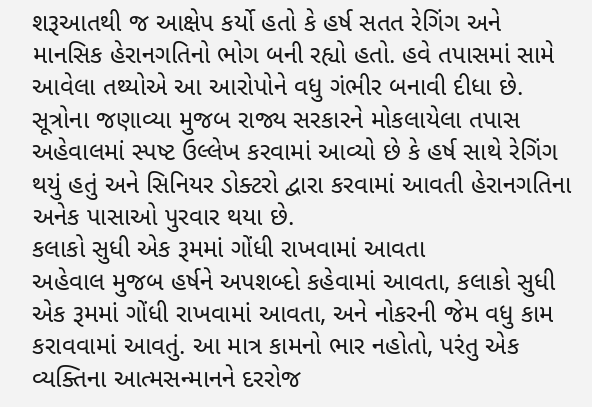શરૂઆતથી જ આક્ષેપ કર્યો હતો કે હર્ષ સતત રેગિંગ અને માનસિક હેરાનગતિનો ભોગ બની રહ્યો હતો. હવે તપાસમાં સામે આવેલા તથ્યોએ આ આરોપોને વધુ ગંભીર બનાવી દીધા છે. સૂત્રોના જણાવ્યા મુજબ રાજ્ય સરકારને મોકલાયેલા તપાસ અહેવાલમાં સ્પષ્ટ ઉલ્લેખ કરવામાં આવ્યો છે કે હર્ષ સાથે રેગિંગ થયું હતું અને સિનિયર ડોક્ટરો દ્વારા કરવામાં આવતી હેરાનગતિના અનેક પાસાઓ પુરવાર થયા છે.
કલાકો સુધી એક રૂમમાં ગોંધી રાખવામાં આવતા
અહેવાલ મુજબ હર્ષને અપશબ્દો કહેવામાં આવતા, કલાકો સુધી એક રૂમમાં ગોંધી રાખવામાં આવતા, અને નોકરની જેમ વધુ કામ કરાવવામાં આવતું. આ માત્ર કામનો ભાર નહોતો, પરંતુ એક વ્યક્તિના આત્મસન્માનને દરરોજ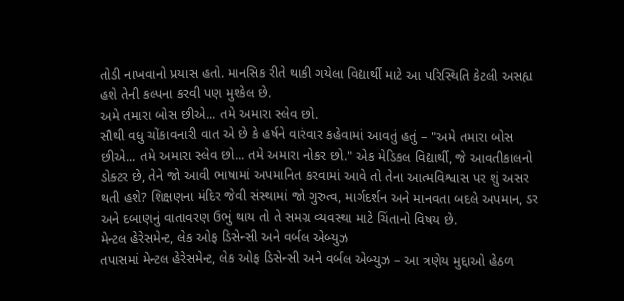તોડી નાખવાનો પ્રયાસ હતો. માનસિક રીતે થાકી ગયેલા વિદ્યાર્થી માટે આ પરિસ્થિતિ કેટલી અસહ્ય હશે તેની કલ્પના કરવી પણ મુશ્કેલ છે.
અમે તમારા બોસ છીએ... તમે અમારા સ્લેવ છો.
સૌથી વધુ ચોંકાવનારી વાત એ છે કે હર્ષને વારંવાર કહેવામાં આવતું હતું – "અમે તમારા બોસ છીએ... તમે અમારા સ્લેવ છો... તમે અમારા નોકર છો." એક મેડિકલ વિદ્યાર્થી, જે આવતીકાલનો ડોક્ટર છે, તેને જો આવી ભાષામાં અપમાનિત કરવામાં આવે તો તેના આત્મવિશ્વાસ પર શું અસર થતી હશે? શિક્ષણના મંદિર જેવી સંસ્થામાં જો ગુરુત્વ, માર્ગદર્શન અને માનવતા બદલે અપમાન, ડર અને દબાણનું વાતાવરણ ઉભું થાય તો તે સમગ્ર વ્યવસ્થા માટે ચિંતાનો વિષય છે.
મેન્ટલ હેરેસમેન્ટ, લેક ઓફ ડિસેન્સી અને વર્બલ એબ્યુઝ
તપાસમાં મેન્ટલ હેરેસમેન્ટ, લેક ઓફ ડિસેન્સી અને વર્બલ એબ્યુઝ – આ ત્રણેય મુદ્દાઓ હેઠળ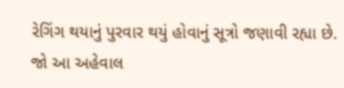રેગિંગ થયાનું પુરવાર થયું હોવાનું સૂત્રો જણાવી રહ્યા છે. જો આ અહેવાલ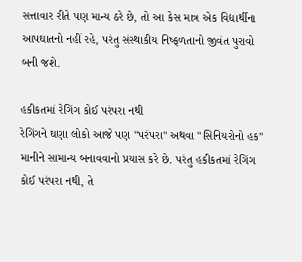સત્તાવાર રીતે પણ માન્ય ઠરે છે, તો આ કેસ માત્ર એક વિદ્યાર્થીના આપઘાતનો નહીં રહે, પરંતુ સંસ્થાકીય નિષ્ફળતાનો જીવંત પુરાવો બની જશે.

હકીકતમાં રેગિંગ કોઈ પરંપરા નથી
રેગિંગને ઘણા લોકો આજે પણ "પરંપરા" અથવા "સિનિયરોનો હક" માનીને સામાન્ય બનાવવાનો પ્રયાસ કરે છે. પરંતુ હકીકતમાં રેગિંગ કોઈ પરંપરા નથી, તે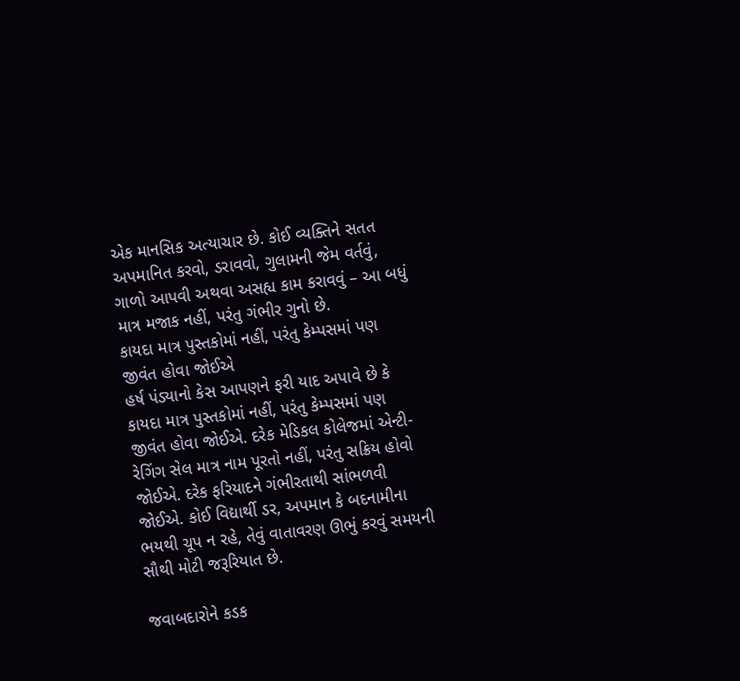એક માનસિક અત્યાચાર છે. કોઈ વ્યક્તિને સતત અપમાનિત કરવો, ડરાવવો, ગુલામની જેમ વર્તવું, ગાળો આપવી અથવા અસહ્ય કામ કરાવવું – આ બધું માત્ર મજાક નહીં, પરંતુ ગંભીર ગુનો છે.
કાયદા માત્ર પુસ્તકોમાં નહીં, પરંતુ કેમ્પસમાં પણ જીવંત હોવા જોઈએ
હર્ષ પંડ્યાનો કેસ આપણને ફરી યાદ અપાવે છે કે કાયદા માત્ર પુસ્તકોમાં નહીં, પરંતુ કેમ્પસમાં પણ જીવંત હોવા જોઈએ. દરેક મેડિકલ કોલેજમાં એન્ટી-રેગિંગ સેલ માત્ર નામ પૂરતો નહીં, પરંતુ સક્રિય હોવો જોઈએ. દરેક ફરિયાદને ગંભીરતાથી સાંભળવી જોઈએ. કોઈ વિદ્યાર્થી ડર, અપમાન કે બદનામીના ભયથી ચૂપ ન રહે, તેવું વાતાવરણ ઊભું કરવું સમયની સૌથી મોટી જરૂરિયાત છે.

જવાબદારોને કડક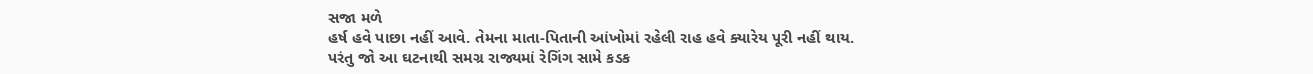સજા મળે
હર્ષ હવે પાછા નહીં આવે. તેમના માતા-પિતાની આંખોમાં રહેલી રાહ હવે ક્યારેય પૂરી નહીં થાય. પરંતુ જો આ ઘટનાથી સમગ્ર રાજ્યમાં રેગિંગ સામે કડક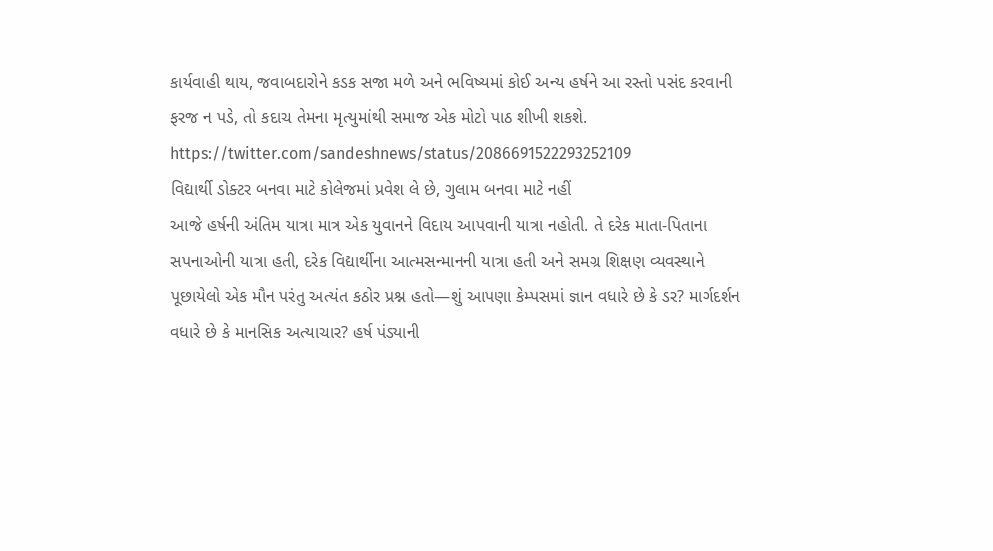કાર્યવાહી થાય, જવાબદારોને કડક સજા મળે અને ભવિષ્યમાં કોઈ અન્ય હર્ષને આ રસ્તો પસંદ કરવાની ફરજ ન પડે, તો કદાચ તેમના મૃત્યુમાંથી સમાજ એક મોટો પાઠ શીખી શકશે.
https://twitter.com/sandeshnews/status/2086691522293252109
વિદ્યાર્થી ડોક્ટર બનવા માટે કોલેજમાં પ્રવેશ લે છે, ગુલામ બનવા માટે નહીં
આજે હર્ષની અંતિમ યાત્રા માત્ર એક યુવાનને વિદાય આપવાની યાત્રા નહોતી. તે દરેક માતા-પિતાના સપનાઓની યાત્રા હતી, દરેક વિદ્યાર્થીના આત્મસન્માનની યાત્રા હતી અને સમગ્ર શિક્ષણ વ્યવસ્થાને પૂછાયેલો એક મૌન પરંતુ અત્યંત કઠોર પ્રશ્ન હતો—શું આપણા કેમ્પસમાં જ્ઞાન વધારે છે કે ડર? માર્ગદર્શન વધારે છે કે માનસિક અત્યાચાર? હર્ષ પંડ્યાની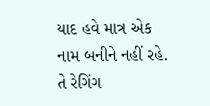યાદ હવે માત્ર એક નામ બનીને નહીં રહે. તે રેગિંગ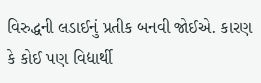વિરુદ્ધની લડાઈનું પ્રતીક બનવી જોઈએ. કારણ કે કોઈ પણ વિદ્યાર્થી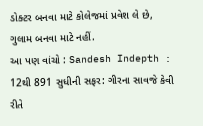ડોક્ટર બનવા માટે કોલેજમાં પ્રવેશ લે છે, ગુલામ બનવા માટે નહીં.
આ પણ વાંચો : Sandesh Indepth : 12થી 891 સુધીની સફર: ગીરના સાવજે કેવી રીતે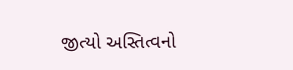જીત્યો અસ્તિત્વનો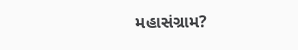મહાસંગ્રામ?